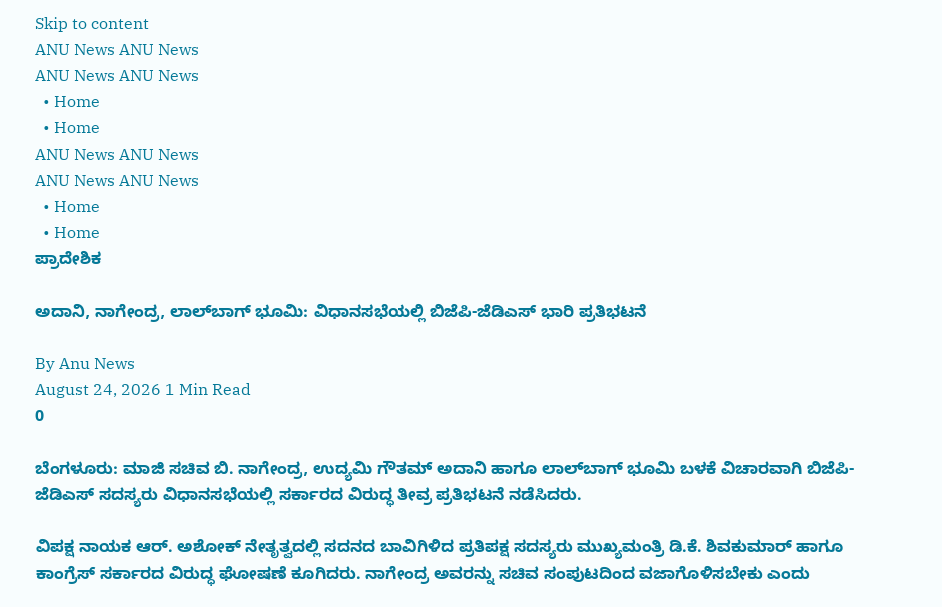Skip to content
ANU News ANU News
ANU News ANU News
  • Home
  • Home
ANU News ANU News
ANU News ANU News
  • Home
  • Home
ಪ್ರಾದೇಶಿಕ

ಅದಾನಿ, ನಾಗೇಂದ್ರ, ಲಾಲ್‌ಬಾಗ್ ಭೂಮಿ: ವಿಧಾನಸಭೆಯಲ್ಲಿ ಬಿಜೆಪಿ-ಜೆಡಿಎಸ್ ಭಾರಿ ಪ್ರತಿಭಟನೆ

By Anu News
August 24, 2026 1 Min Read
0

ಬೆಂಗಳೂರು: ಮಾಜಿ ಸಚಿವ ಬಿ. ನಾಗೇಂದ್ರ, ಉದ್ಯಮಿ ಗೌತಮ್ ಅದಾನಿ ಹಾಗೂ ಲಾಲ್‌ಬಾಗ್‌ ಭೂಮಿ ಬಳಕೆ ವಿಚಾರವಾಗಿ ಬಿಜೆಪಿ-ಜೆಡಿಎಸ್ ಸದಸ್ಯರು ವಿಧಾನಸಭೆಯಲ್ಲಿ ಸರ್ಕಾರದ ವಿರುದ್ಧ ತೀವ್ರ ಪ್ರತಿಭಟನೆ ನಡೆಸಿದರು.

ವಿಪಕ್ಷ ನಾಯಕ ಆರ್. ಅಶೋಕ್ ನೇತೃತ್ವದಲ್ಲಿ ಸದನದ ಬಾವಿಗಿಳಿದ ಪ್ರತಿಪಕ್ಷ ಸದಸ್ಯರು ಮುಖ್ಯಮಂತ್ರಿ ಡಿ.ಕೆ. ಶಿವಕುಮಾರ್ ಹಾಗೂ ಕಾಂಗ್ರೆಸ್ ಸರ್ಕಾರದ ವಿರುದ್ಧ ಘೋಷಣೆ ಕೂಗಿದರು. ನಾಗೇಂದ್ರ ಅವರನ್ನು ಸಚಿವ ಸಂಪುಟದಿಂದ ವಜಾಗೊಳಿಸಬೇಕು ಎಂದು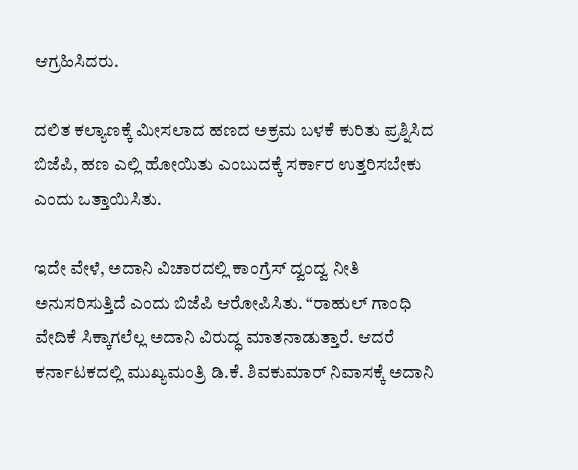ಆಗ್ರಹಿಸಿದರು.

ದಲಿತ ಕಲ್ಯಾಣಕ್ಕೆ ಮೀಸಲಾದ ಹಣದ ಅಕ್ರಮ ಬಳಕೆ ಕುರಿತು ಪ್ರಶ್ನಿಸಿದ ಬಿಜೆಪಿ, ಹಣ ಎಲ್ಲಿ ಹೋಯಿತು ಎಂಬುದಕ್ಕೆ ಸರ್ಕಾರ ಉತ್ತರಿಸಬೇಕು ಎಂದು ಒತ್ತಾಯಿಸಿತು.

ಇದೇ ವೇಳೆ, ಅದಾನಿ ವಿಚಾರದಲ್ಲಿ ಕಾಂಗ್ರೆಸ್ ದ್ವಂದ್ವ ನೀತಿ ಅನುಸರಿಸುತ್ತಿದೆ ಎಂದು ಬಿಜೆಪಿ ಆರೋಪಿಸಿತು. “ರಾಹುಲ್ ಗಾಂಧಿ ವೇದಿಕೆ ಸಿಕ್ಕಾಗಲೆಲ್ಲ ಅದಾನಿ ವಿರುದ್ಧ ಮಾತನಾಡುತ್ತಾರೆ. ಆದರೆ ಕರ್ನಾಟಕದಲ್ಲಿ ಮುಖ್ಯಮಂತ್ರಿ ಡಿ.ಕೆ. ಶಿವಕುಮಾರ್ ನಿವಾಸಕ್ಕೆ ಅದಾನಿ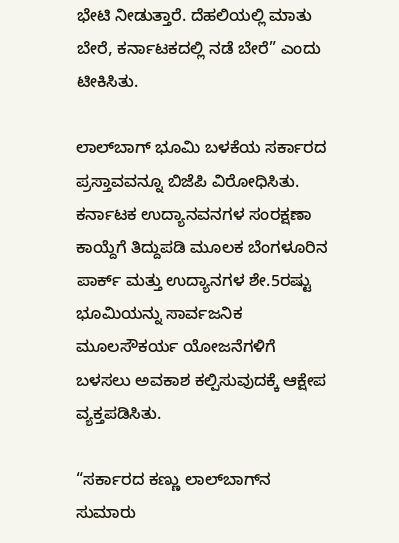ಭೇಟಿ ನೀಡುತ್ತಾರೆ. ದೆಹಲಿಯಲ್ಲಿ ಮಾತು ಬೇರೆ, ಕರ್ನಾಟಕದಲ್ಲಿ ನಡೆ ಬೇರೆ” ಎಂದು ಟೀಕಿಸಿತು.

ಲಾಲ್‌ಬಾಗ್‌ ಭೂಮಿ ಬಳಕೆಯ ಸರ್ಕಾರದ ಪ್ರಸ್ತಾವವನ್ನೂ ಬಿಜೆಪಿ ವಿರೋಧಿಸಿತು. ಕರ್ನಾಟಕ ಉದ್ಯಾನವನಗಳ ಸಂರಕ್ಷಣಾ ಕಾಯ್ದೆಗೆ ತಿದ್ದುಪಡಿ ಮೂಲಕ ಬೆಂಗಳೂರಿನ ಪಾರ್ಕ್‌ ಮತ್ತು ಉದ್ಯಾನಗಳ ಶೇ.5ರಷ್ಟು ಭೂಮಿಯನ್ನು ಸಾರ್ವಜನಿಕ ಮೂಲಸೌಕರ್ಯ ಯೋಜನೆಗಳಿಗೆ ಬಳಸಲು ಅವಕಾಶ ಕಲ್ಪಿಸುವುದಕ್ಕೆ ಆಕ್ಷೇಪ ವ್ಯಕ್ತಪಡಿಸಿತು.

“ಸರ್ಕಾರದ ಕಣ್ಣು ಲಾಲ್‌ಬಾಗ್‌ನ ಸುಮಾರು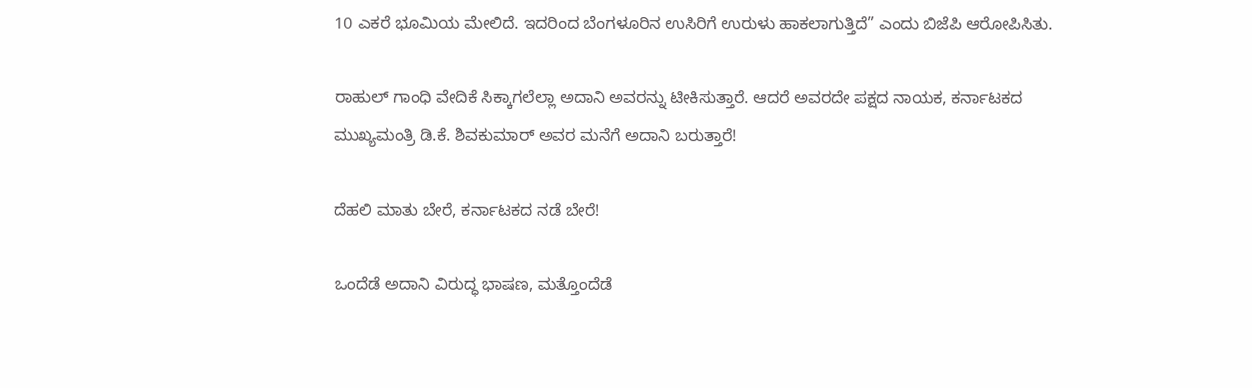10 ಎಕರೆ ಭೂಮಿಯ ಮೇಲಿದೆ. ಇದರಿಂದ ಬೆಂಗಳೂರಿನ ಉಸಿರಿಗೆ ಉರುಳು ಹಾಕಲಾಗುತ್ತಿದೆ” ಎಂದು ಬಿಜೆಪಿ ಆರೋಪಿಸಿತು.

ರಾಹುಲ್ ಗಾಂಧಿ ವೇದಿಕೆ ಸಿಕ್ಕಾಗಲೆಲ್ಲಾ ಅದಾನಿ ಅವರನ್ನು ಟೀಕಿಸುತ್ತಾರೆ. ಆದರೆ ಅವರದೇ ಪಕ್ಷದ ನಾಯಕ, ಕರ್ನಾಟಕದ ಮುಖ್ಯಮಂತ್ರಿ ಡಿ.ಕೆ. ಶಿವಕುಮಾರ್ ಅವರ ಮನೆಗೆ ಅದಾನಿ ಬರುತ್ತಾರೆ!

ದೆಹಲಿ ಮಾತು ಬೇರೆ, ಕರ್ನಾಟಕದ ನಡೆ ಬೇರೆ!

ಒಂದೆಡೆ ಅದಾನಿ ವಿರುದ್ಧ ಭಾಷಣ, ಮತ್ತೊಂದೆಡೆ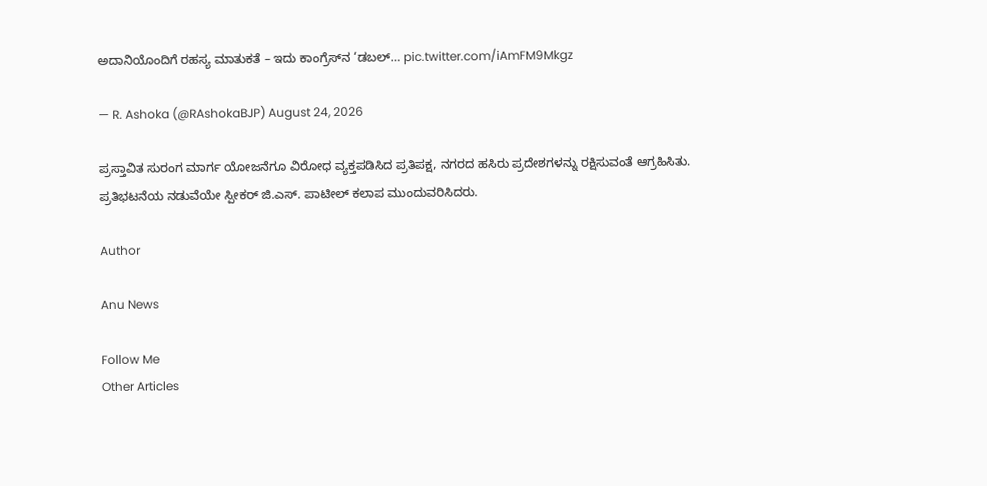ಅದಾನಿಯೊಂದಿಗೆ ರಹಸ್ಯ ಮಾತುಕತೆ – ಇದು ಕಾಂಗ್ರೆಸ್‌ನ ‘ಡಬಲ್… pic.twitter.com/iAmFM9Mkgz

— R. Ashoka (@RAshokaBJP) August 24, 2026

ಪ್ರಸ್ತಾವಿತ ಸುರಂಗ ಮಾರ್ಗ ಯೋಜನೆಗೂ ವಿರೋಧ ವ್ಯಕ್ತಪಡಿಸಿದ ಪ್ರತಿಪಕ್ಷ, ನಗರದ ಹಸಿರು ಪ್ರದೇಶಗಳನ್ನು ರಕ್ಷಿಸುವಂತೆ ಆಗ್ರಹಿಸಿತು. ಪ್ರತಿಭಟನೆಯ ನಡುವೆಯೇ ಸ್ಪೀಕರ್ ಜಿ.ಎಸ್. ಪಾಟೀಲ್ ಕಲಾಪ ಮುಂದುವರಿಸಿದರು.

Author

Anu News

Follow Me
Other Articles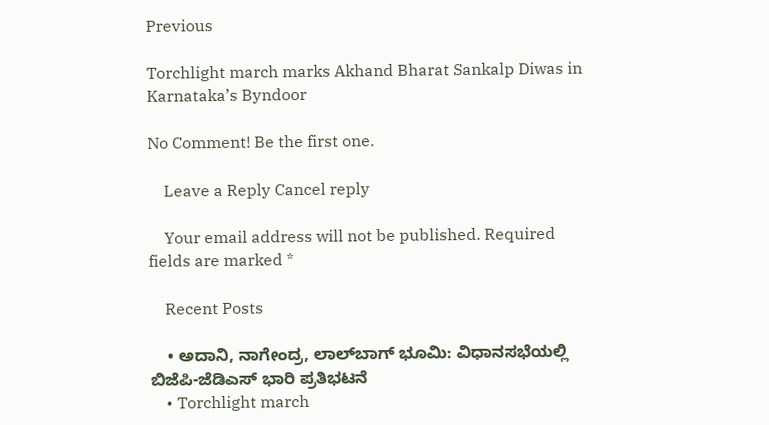Previous

Torchlight march marks Akhand Bharat Sankalp Diwas in Karnataka’s Byndoor

No Comment! Be the first one.

    Leave a Reply Cancel reply

    Your email address will not be published. Required fields are marked *

    Recent Posts

    • ಅದಾನಿ, ನಾಗೇಂದ್ರ, ಲಾಲ್‌ಬಾಗ್ ಭೂಮಿ: ವಿಧಾನಸಭೆಯಲ್ಲಿ ಬಿಜೆಪಿ-ಜೆಡಿಎಸ್ ಭಾರಿ ಪ್ರತಿಭಟನೆ
    • Torchlight march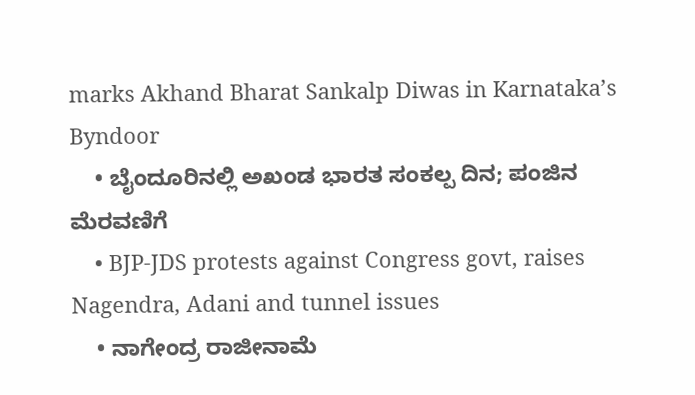marks Akhand Bharat Sankalp Diwas in Karnataka’s Byndoor
    • ಬೈಂದೂರಿನಲ್ಲಿ ಅಖಂಡ ಭಾರತ ಸಂಕಲ್ಪ ದಿನ; ಪಂಜಿನ ಮೆರವಣಿಗೆ
    • BJP-JDS protests against Congress govt, raises Nagendra, Adani and tunnel issues
    • ನಾಗೇಂದ್ರ ರಾಜೀನಾಮೆ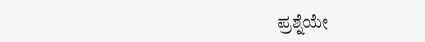ಪ್ರಶ್ನೆಯೇ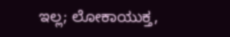ಇಲ್ಲ; ಲೋಕಾಯುಕ್ತ,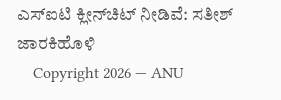ಎಸ್‌ಐಟಿ ಕ್ಲೀನ್‌ಚಿಟ್ ನೀಡಿವೆ: ಸತೀಶ್ ಜಾರಕಿಹೊಳಿ
    Copyright 2026 — ANU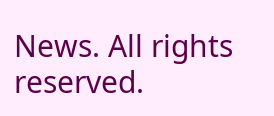News. All rights reserved.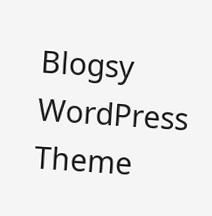Blogsy WordPress Theme